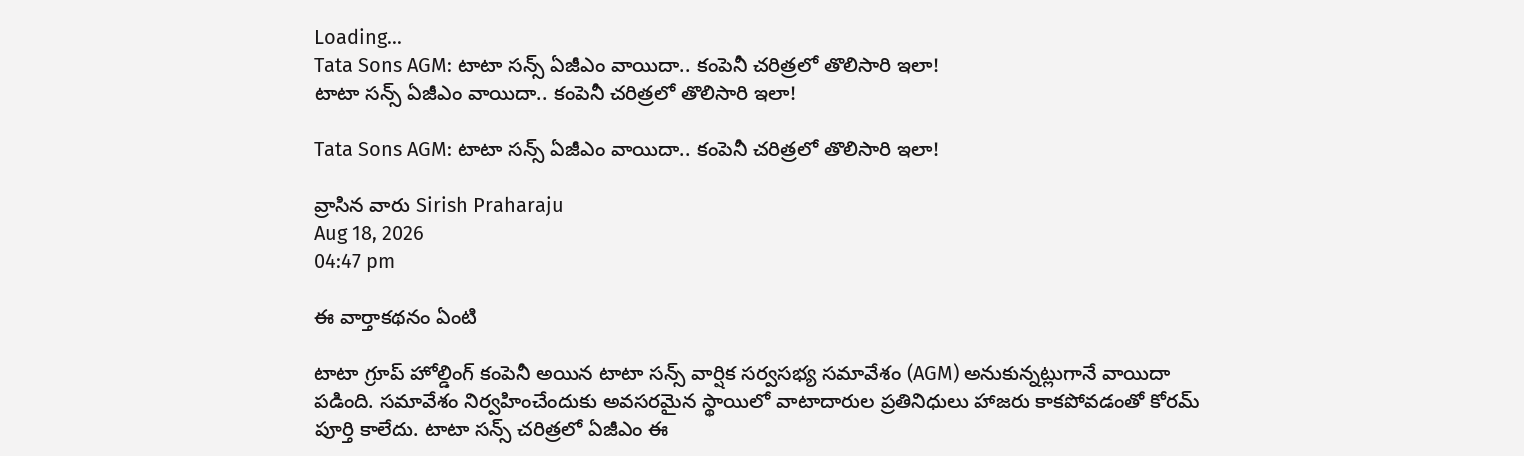Loading...
Tata Sons AGM: టాటా సన్స్‌ ఏజీఎం వాయిదా.. కంపెనీ చరిత్రలో తొలిసారి ఇలా!
టాటా సన్స్‌ ఏజీఎం వాయిదా.. కంపెనీ చరిత్రలో తొలిసారి ఇలా!

Tata Sons AGM: టాటా సన్స్‌ ఏజీఎం వాయిదా.. కంపెనీ చరిత్రలో తొలిసారి ఇలా!

వ్రాసిన వారు Sirish Praharaju
Aug 18, 2026
04:47 pm

ఈ వార్తాకథనం ఏంటి

టాటా గ్రూప్‌ హోల్డింగ్‌ కంపెనీ అయిన టాటా సన్స్‌ వార్షిక సర్వసభ్య సమావేశం (AGM) అనుకున్నట్లుగానే వాయిదా పడింది. సమావేశం నిర్వహించేందుకు అవసరమైన స్థాయిలో వాటాదారుల ప్రతినిధులు హాజరు కాకపోవడంతో కోరమ్‌ పూర్తి కాలేదు. టాటా సన్స్‌ చరిత్రలో ఏజీఎం ఈ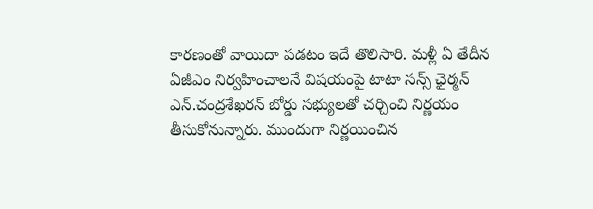కారణంతో వాయిదా పడటం ఇదే తొలిసారి. మళ్లీ ఏ తేదీన ఏజీఎం నిర్వహించాలనే విషయంపై టాటా సన్స్‌ ఛైర్మన్‌ ఎన్‌.చంద్రశేఖరన్‌ బోర్డు సభ్యులతో చర్చించి నిర్ణయం తీసుకోనున్నారు. ముందుగా నిర్ణయించిన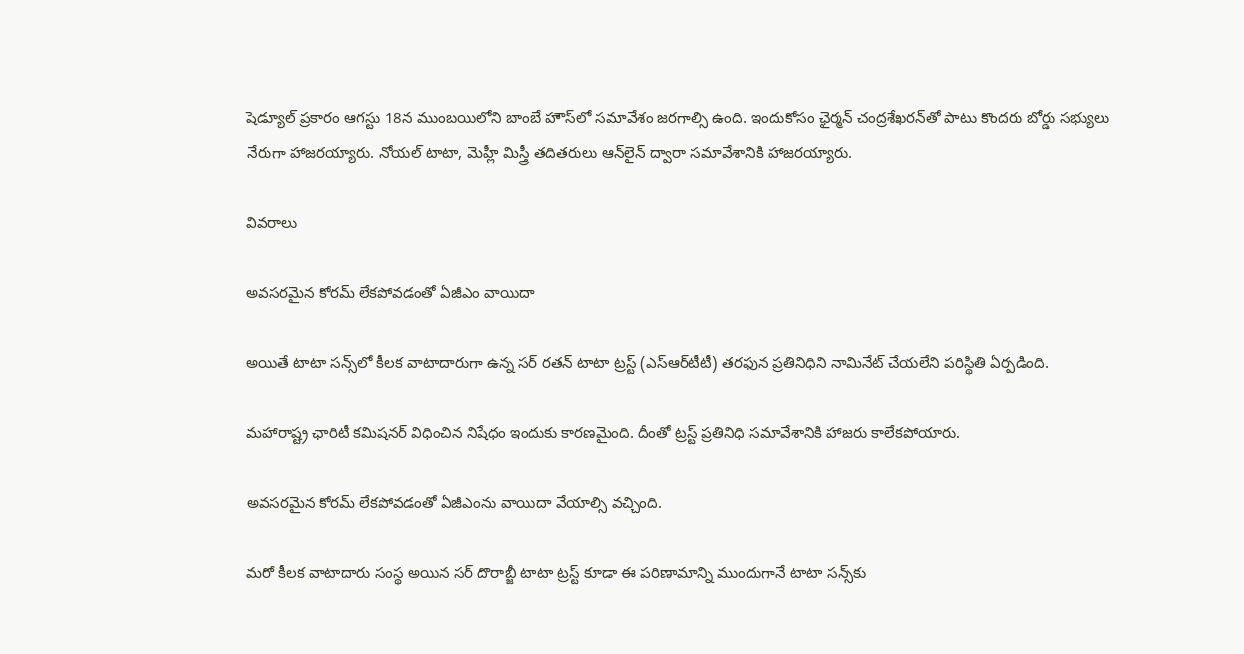షెడ్యూల్‌ ప్రకారం ఆగస్టు 18న ముంబయిలోని బాంబే హౌస్‌లో సమావేశం జరగాల్సి ఉంది. ఇందుకోసం ఛైర్మన్‌ చంద్రశేఖరన్‌తో పాటు కొందరు బోర్డు సభ్యులు నేరుగా హాజరయ్యారు. నోయల్‌ టాటా, మెహ్లీ మిస్త్రీ తదితరులు ఆన్‌లైన్‌ ద్వారా సమావేశానికి హాజరయ్యారు.

వివరాలు

అవసరమైన కోరమ్‌ లేకపోవడంతో ఏజీఎం వాయిదా

అయితే టాటా సన్స్‌లో కీలక వాటాదారుగా ఉన్న సర్‌ రతన్‌ టాటా ట్రస్ట్‌ (ఎస్‌ఆర్‌టీటీ) తరఫున ప్రతినిధిని నామినేట్‌ చేయలేని పరిస్థితి ఏర్పడింది.

మహారాష్ట్ర ఛారిటీ కమిషనర్‌ విధించిన నిషేధం ఇందుకు కారణమైంది. దీంతో ట్రస్ట్‌ ప్రతినిధి సమావేశానికి హాజరు కాలేకపోయారు.

అవసరమైన కోరమ్‌ లేకపోవడంతో ఏజీఎంను వాయిదా వేయాల్సి వచ్చింది.

మరో కీలక వాటాదారు సంస్థ అయిన సర్‌ దొరాబ్జీ టాటా ట్రస్ట్‌ కూడా ఈ పరిణామాన్ని ముందుగానే టాటా సన్స్‌కు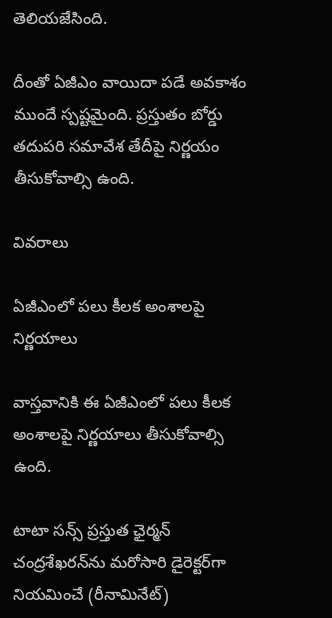తెలియజేసింది.

దీంతో ఏజీఎం వాయిదా పడే అవకాశం ముందే స్పష్టమైంది. ప్రస్తుతం బోర్డు తదుపరి సమావేశ తేదీపై నిర్ణయం తీసుకోవాల్సి ఉంది.

వివరాలు

ఏజీఎంలో పలు కీలక అంశాలపై నిర్ణయాలు

వాస్తవానికి ఈ ఏజీఎంలో పలు కీలక అంశాలపై నిర్ణయాలు తీసుకోవాల్సి ఉంది.

టాటా సన్స్‌ ప్రస్తుత ఛైర్మన్‌ చంద్రశేఖరన్‌ను మరోసారి డైరెక్టర్‌గా నియమించే (రీనామినేట్‌)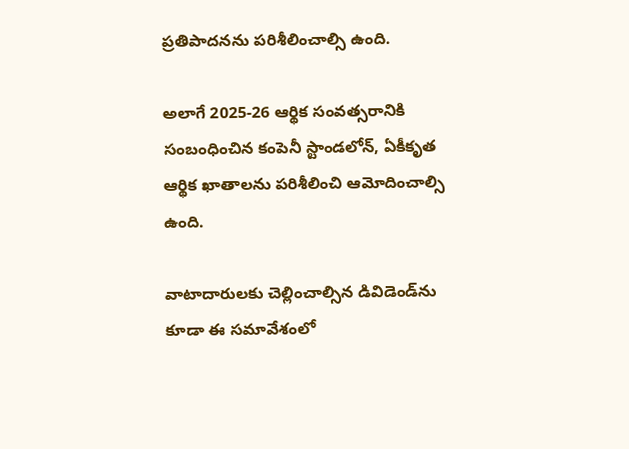ప్రతిపాదనను పరిశీలించాల్సి ఉంది.

అలాగే 2025-26 ఆర్థిక సంవత్సరానికి సంబంధించిన కంపెనీ స్టాండలోన్‌, ఏకీకృత ఆర్థిక ఖాతాలను పరిశీలించి ఆమోదించాల్సి ఉంది.

వాటాదారులకు చెల్లించాల్సిన డివిడెండ్‌ను కూడా ఈ సమావేశంలో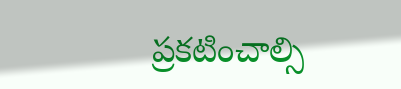ప్రకటించాల్సి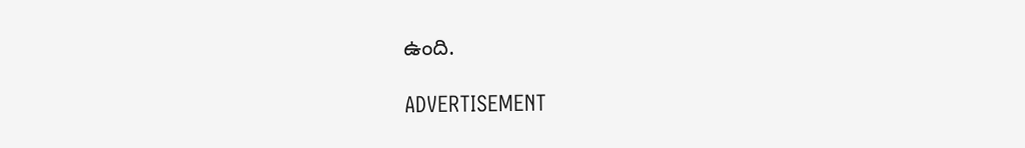ఉంది.

ADVERTISEMENT